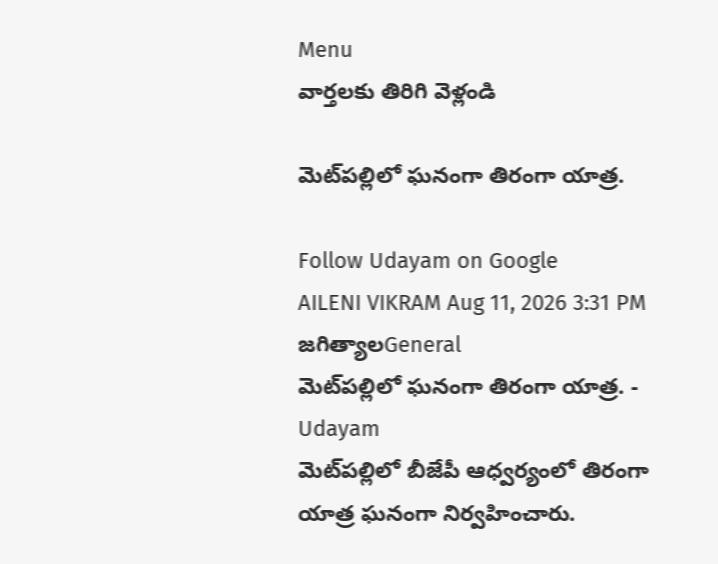Menu
వార్తలకు తిరిగి వెళ్లండి

మెట్‌పల్లిలో ఘనంగా తిరంగా యాత్ర.

Follow Udayam on Google
AILENI VIKRAM Aug 11, 2026 3:31 PM జగిత్యాలGeneral
మెట్‌పల్లిలో ఘనంగా తిరంగా యాత్ర. - Udayam
మెట్‌పల్లిలో బీజేపీ ఆధ్వర్యంలో తిరంగా యాత్ర ఘనంగా నిర్వహించారు.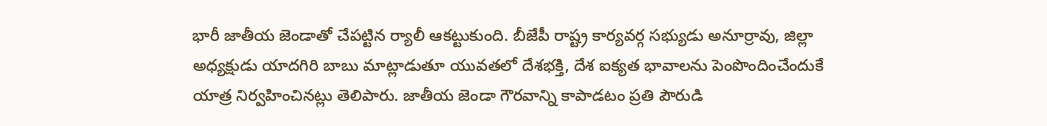భారీ జాతీయ జెండాతో చేపట్టిన ర్యాలీ ఆకట్టుకుంది. బీజేపీ రాష్ట్ర కార్యవర్గ సభ్యుడు అనూర్రావు, జిల్లా అధ్యక్షుడు యాదగిరి బాబు మాట్లాడుతూ యువతలో దేశభక్తి, దేశ ఐక్యత భావాలను పెంపొందించేందుకే యాత్ర నిర్వహించినట్లు తెలిపారు. జాతీయ జెండా గౌరవాన్ని కాపాడటం ప్రతి పౌరుడి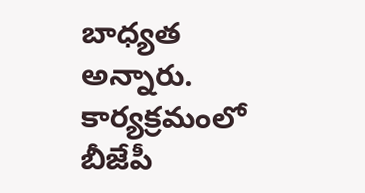బాధ్యత అన్నారు. కార్యక్రమంలో బీజేపీ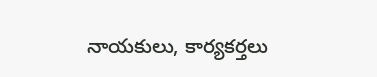నాయకులు, కార్యకర్తలు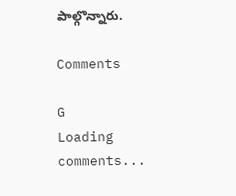పాల్గొన్నారు.

Comments

G
Loading comments...